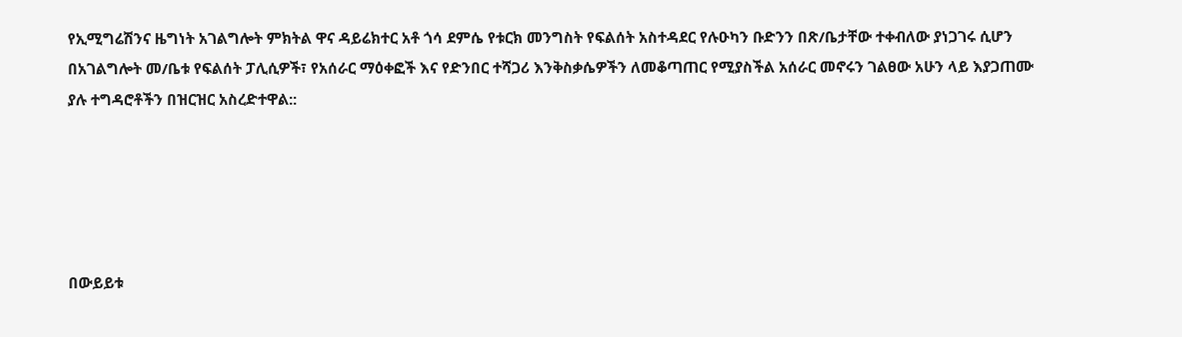የኢሚግሬሽንና ዜግነት አገልግሎት ምክትል ዋና ዳይሬክተር አቶ ጎሳ ደምሴ የቱርክ መንግስት የፍልሰት አስተዳደር የሉዑካን ቡድንን በጽ/ቤታቸው ተቀብለው ያነጋገሩ ሲሆን በአገልግሎት መ/ቤቱ የፍልሰት ፓሊሲዎች፣ የአሰራር ማዕቀፎች እና የድንበር ተሻጋሪ እንቅስቃሴዎችን ለመቆጣጠር የሚያስችል አሰራር መኖሩን ገልፀው አሁን ላይ እያጋጠሙ ያሉ ተግዳሮቶችን በዝርዝር አስረድተዋል::





በውይይቱ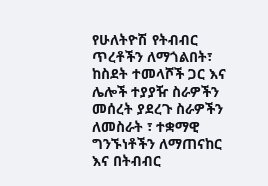የሁለትዮሽ የትብብር ጥረቶችን ለማጎልበት፣ ከስደት ተመላሾች ጋር እና ሌሎች ተያያዥ ስራዎችን መሰረት ያደረጉ ስራዎችን ለመስራት ፣ ተቋማዊ ግንኙነቶችን ለማጠናከር እና በትብብር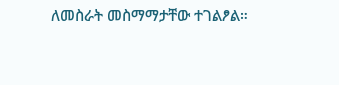ለመስራት መስማማታቸው ተገልፆል።